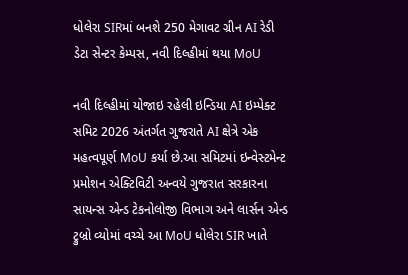ધોલેરા SIRમાં બનશે 250 મેગાવટ ગ્રીન AI રેડી ડેટા સેન્ટર કેમ્પસ, નવી દિલ્હીમાં થયા MoU

નવી દિલ્હીમાં યોજાઇ રહેલી ઇન્ડિયા AI ઇમ્પેક્ટ સમિટ 2026 અંતર્ગત ગુજરાતે AI ક્ષેત્રે એક મહત્વપૂર્ણ MoU કર્યા છે.આ સમિટમાં ઇન્વેસ્ટમેન્ટ પ્રમોશન એક્ટિવિટી અન્વયે ગુજરાત સરકારના સાયન્સ એન્ડ ટેકનોલોજી વિભાગ અને લાર્સન એન્ડ ટ્રુબ્રો વ્યોમાં વચ્ચે આ MoU ધોલેરા SIR ખાતે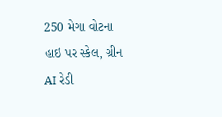250 મેગા વોટના હાઇ પર સ્કેલ, ગ્રીન AI રેડી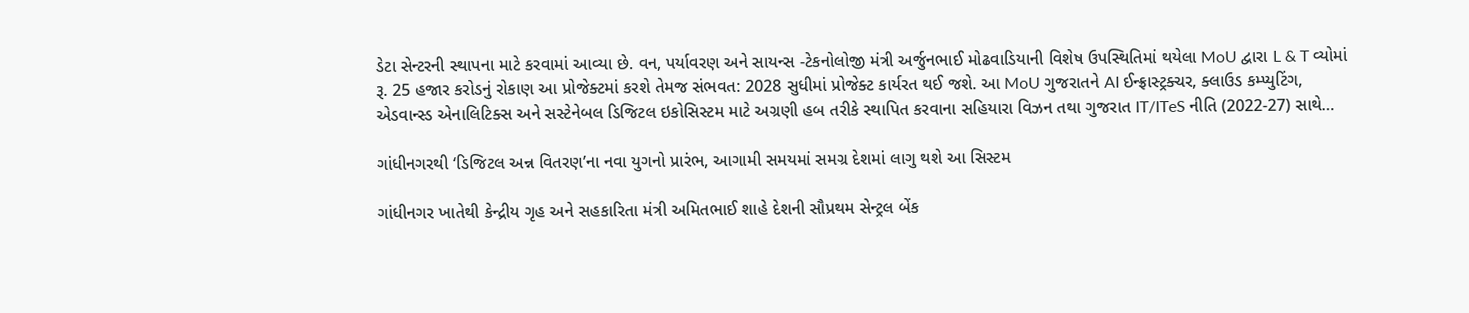ડેટા સેન્ટરની સ્થાપના માટે કરવામાં આવ્યા છે. વન, પર્યાવરણ અને સાયન્સ -ટેકનોલોજી મંત્રી અર્જુનભાઈ મોઢવાડિયાની વિશેષ ઉપસ્થિતિમાં થયેલા MoU દ્વારા L & T વ્યોમાં રૂ. 25 હજાર કરોડનું રોકાણ આ પ્રોજેક્ટમાં કરશે તેમજ સંભવત: 2028 સુધીમાં પ્રોજેક્ટ કાર્યરત થઈ જશે. આ MoU ગુજરાતને AI ઈન્ફ્રાસ્ટ્રક્ચર, ક્લાઉડ કમ્પ્યુટિંગ, એડવાન્સ્ડ એનાલિટિક્સ અને સસ્ટેનેબલ ડિજિટલ ઇકોસિસ્ટમ માટે અગ્રણી હબ તરીકે સ્થાપિત કરવાના સહિયારા વિઝન તથા ગુજરાત IT/ITeS નીતિ (2022-27) સાથે…

ગાંધીનગરથી ‘ડિજિટલ અન્ન વિતરણ’ના નવા યુગનો પ્રારંભ, આગામી સમયમાં સમગ્ર દેશમાં લાગુ થશે આ સિસ્ટમ

ગાંધીનગર ખાતેથી કેન્દ્રીય ગૃહ અને સહકારિતા મંત્રી અમિતભાઈ શાહે દેશની સૌપ્રથમ સેન્ટ્રલ બેંક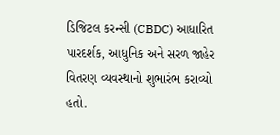ડિજિટલ કરન્સી (CBDC) આધારિત પારદર્શક, આધુનિક અને સરળ જાહેર વિતરણ વ્યવસ્થાનો શુભારંભ કરાવ્યો હતો.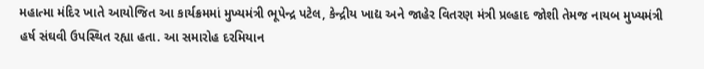મહાત્મા મંદિર ખાતે આયોજિત આ કાર્યક્રમમાં મુખ્યમંત્રી ભૂપેન્દ્ર પટેલ, કેન્દ્રીય ખાદ્ય અને જાહેર વિતરણ મંત્રી પ્રલ્હાદ જોશી તેમજ નાયબ મુખ્યમંત્રી હર્ષ સંઘવી ઉપસ્થિત રહ્યા હતા. આ સમારોહ દરમિયાન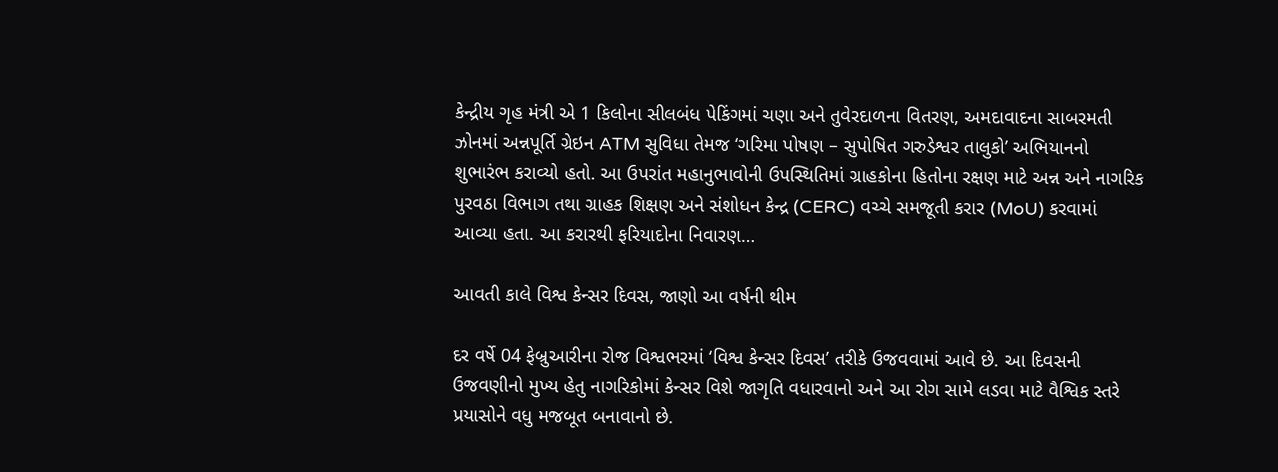કેન્દ્રીય ગૃહ મંત્રી એ 1 કિલોના સીલબંધ પેકિંગમાં ચણા અને તુવેરદાળના વિતરણ, અમદાવાદના સાબરમતી ઝોનમાં અન્નપૂર્તિ ગ્રેઇન ATM સુવિધા તેમજ ‘ગરિમા પોષણ – સુપોષિત ગરુડેશ્વર તાલુકો’ અભિયાનનો શુભારંભ કરાવ્યો હતો. આ ઉપરાંત મહાનુભાવોની ઉપસ્થિતિમાં ગ્રાહકોના હિતોના રક્ષણ માટે અન્ન અને નાગરિક પુરવઠા વિભાગ તથા ગ્રાહક શિક્ષણ અને સંશોધન કેન્દ્ર (CERC) વચ્ચે સમજૂતી કરાર (MoU) કરવામાં આવ્યા હતા. આ કરારથી ફરિયાદોના નિવારણ…

આવતી કાલે વિશ્વ કેન્સર દિવસ, જાણો આ વર્ષની થીમ

દર વર્ષે 04 ફેબ્રુઆરીના રોજ વિશ્વભરમાં ‘વિશ્વ કેન્સર દિવસ’ તરીકે ઉજવવામાં આવે છે. આ દિવસની ઉજવણીનો મુખ્ય હેતુ નાગરિકોમાં કેન્સર વિશે જાગૃતિ વધારવાનો અને આ રોગ સામે લડવા માટે વૈશ્વિક સ્તરે પ્રયાસોને વધુ મજબૂત બનાવાનો છે.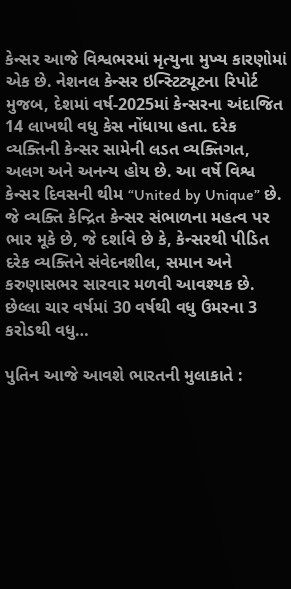કેન્સર આજે વિશ્વભરમાં મૃત્યુના મુખ્ય કારણોમાં એક છે. નેશનલ કેન્સર ઇન્સ્ટિટ્યૂટના રિપોર્ટ મુજબ, દેશમાં વર્ષ-2025માં કેન્સરના અંદાજિત 14 લાખથી વધુ કેસ નોંધાયા હતા. દરેક વ્યક્તિની કેન્સર સામેની લડત વ્યક્તિગત, અલગ અને અનન્ય હોય છે. આ વર્ષે વિશ્વ કેન્સર દિવસની થીમ “United by Unique” છે. જે વ્યક્તિ કેન્દ્રિત કેન્સર સંભાળના મહત્વ પર ભાર મૂકે છે, જે દર્શાવે છે કે, કેન્સરથી પીડિત દરેક વ્યક્તિને સંવેદનશીલ, સમાન અને કરુણાસભર સારવાર મળવી આવશ્યક છે. છેલ્લા ચાર વર્ષમાં 30 વર્ષથી વધુ ઉમરના 3 કરોડથી વધુ…

પુતિન આજે આવશે ભારતની મુલાકાતે :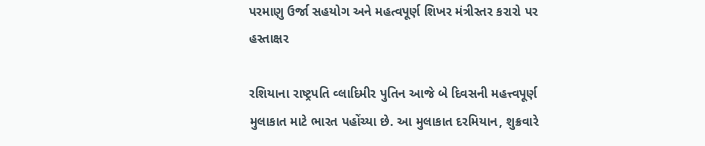પરમાણુ ઉર્જા સહયોગ અને મહત્વપૂર્ણ શિખર મંત્રીસ્તર કરારો પર હસ્તાક્ષર

રશિયાના રાષ્ટ્રપતિ વ્લાદિમીર પુતિન આજે બે દિવસની મહત્ત્વપૂર્ણ મુલાકાત માટે ભારત પહોંચ્યા છે. આ મુલાકાત દરમિયાન, શુક્રવારે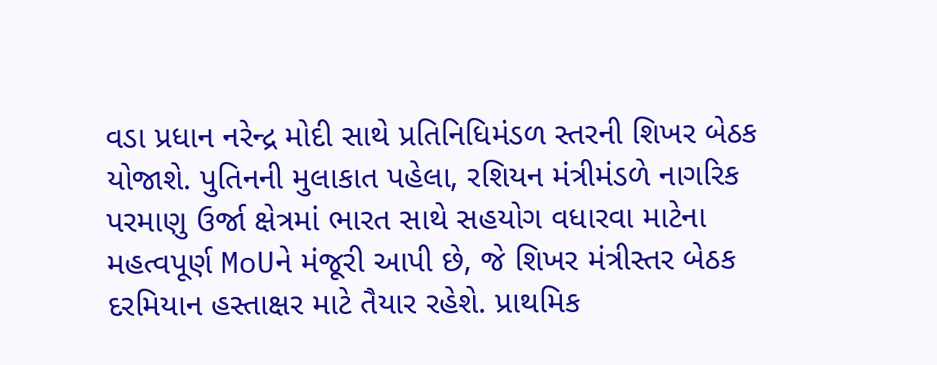વડા પ્રધાન નરેન્દ્ર મોદી સાથે પ્રતિનિધિમંડળ સ્તરની શિખર બેઠક યોજાશે. પુતિનની મુલાકાત પહેલા, રશિયન મંત્રીમંડળે નાગરિક પરમાણુ ઉર્જા ક્ષેત્રમાં ભારત સાથે સહયોગ વધારવા માટેના મહત્વપૂર્ણ MoUને મંજૂરી આપી છે, જે શિખર મંત્રીસ્તર બેઠક દરમિયાન હસ્તાક્ષર માટે તૈયાર રહેશે. પ્રાથમિક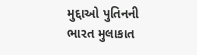મુદ્દાઓ પુતિનની ભારત મુલાકાત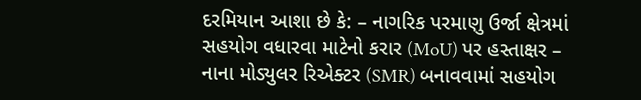દરમિયાન આશા છે કે: – નાગરિક પરમાણુ ઉર્જા ક્ષેત્રમાં સહયોગ વધારવા માટેનો કરાર (MoU) પર હસ્તાક્ષર – નાના મોડ્યુલર રિએક્ટર (SMR) બનાવવામાં સહયોગ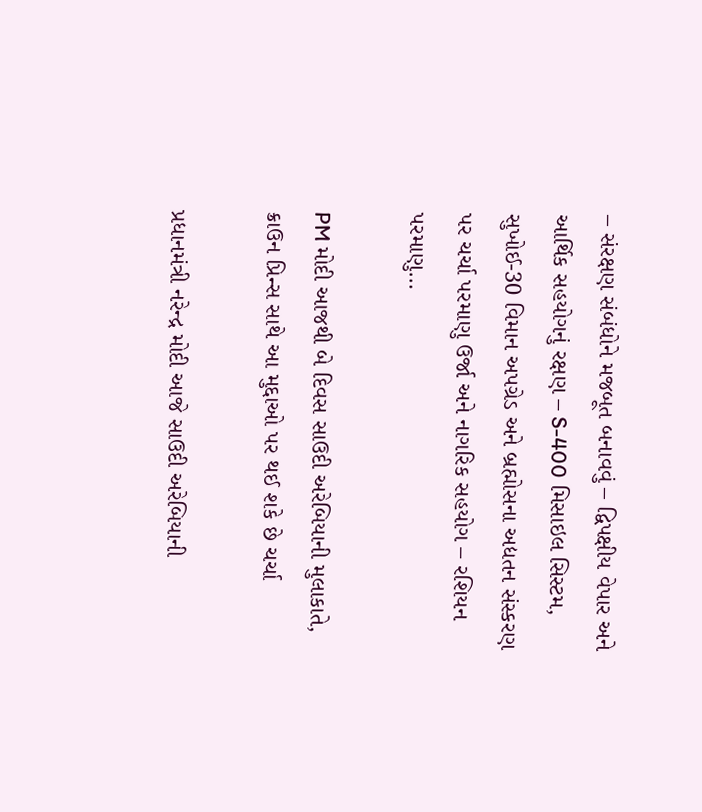– સંરક્ષણ સંબંધોને મજબૂત બનાવવું – દ્વિપક્ષીય વેપાર અને આર્થિક સહયોગનું રક્ષણ – S-400 મિસાઇલ સિસ્ટમ, સુખોઈ-30 વિમાન અપગ્રેડ અને બ્રહ્મોસના અદ્યતન સંસ્કરણ પર ચર્ચા પરમાણુ ઉર્જા અને નાગરિક સહયોગ – રશિયન પરમાણુ…

PM મોદી આજથી બે દિવસ સાઉદી અરેબિયાની મુલાકાતે, ક્રાઉન પ્રિન્સ સાથે આ મુદ્દાઓ પર થઈ શકે છે ચર્ચા

પ્રધાનમંત્રી નરેન્દ્ર મોદી આજે સાઉદી અરેબિયાની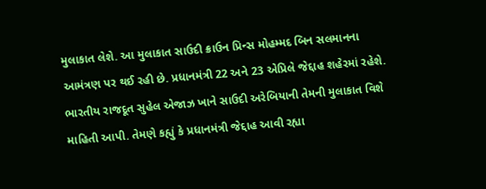મુલાકાત લેશે. આ મુલાકાત સાઉદી ક્રાઉન પ્રિન્સ મોહમ્મદ બિન સલમાનના આમંત્રણ પર થઈ રહી છે. પ્રધાનમંત્રી 22 અને 23 એપ્રિલે જેદ્દાહ શહેરમાં રહેશે. ભારતીય રાજદૂત સુહેલ એજાઝ ખાને સાઉદી અરેબિયાની તેમની મુલાકાત વિશે માહિતી આપી. તેમણે કહ્યું કે પ્રધાનમંત્રી જેદ્દાહ આવી રહ્યા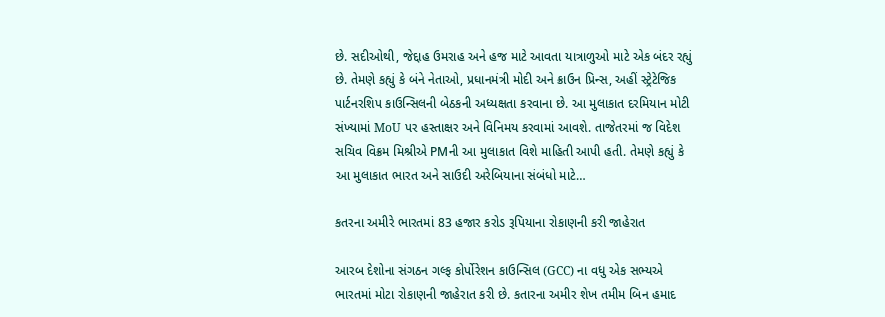છે. સદીઓથી, જેદ્દાહ ઉમરાહ અને હજ માટે આવતા યાત્રાળુઓ માટે એક બંદર રહ્યું છે. તેમણે કહ્યું કે બંને નેતાઓ, પ્રધાનમંત્રી મોદી અને ક્રાઉન પ્રિન્સ, અહીં સ્ટ્રેટેજિક પાર્ટનરશિપ કાઉન્સિલની બેઠકની અધ્યક્ષતા કરવાના છે. આ મુલાકાત દરમિયાન મોટી સંખ્યામાં MoU પર હસ્તાક્ષર અને વિનિમય કરવામાં આવશે. તાજેતરમાં જ વિદેશ સચિવ વિક્રમ મિશ્રીએ PMની આ મુલાકાત વિશે માહિતી આપી હતી. તેમણે કહ્યું કે આ મુલાકાત ભારત અને સાઉદી અરેબિયાના સંબંધો માટે…

કતરના અમીરે ભારતમાં 83 હજાર કરોડ રૂપિયાના રોકાણની કરી જાહેરાત

આરબ દેશોના સંગઠન ગલ્ફ કોર્પોરેશન કાઉન્સિલ (GCC) ના વધુ એક સભ્યએ ભારતમાં મોટા રોકાણની જાહેરાત કરી છે. કતારના અમીર શેખ તમીમ બિન હમાદ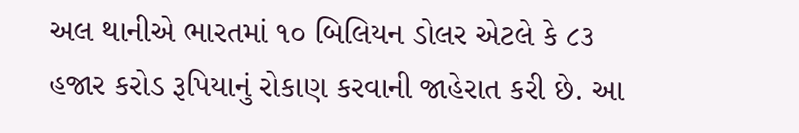અલ થાનીએ ભારતમાં ૧૦ બિલિયન ડોલર એટલે કે ૮૩ હજાર કરોડ રૂપિયાનું રોકાણ કરવાની જાહેરાત કરી છે. આ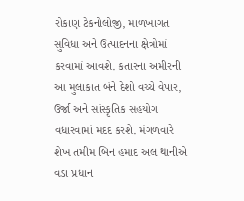રોકાણ ટેકનોલોજી, માળખાગત સુવિધા અને ઉત્પાદનના ક્ષેત્રોમાં કરવામાં આવશે. કતારના અમીરની આ મુલાકાત બંને દેશો વચ્ચે વેપાર, ઉર્જા અને સાંસ્કૃતિક સહયોગ વધારવામાં મદદ કરશે. મંગળવારે શેખ તમીમ બિન હમાદ અલ થાનીએ વડા પ્રધાન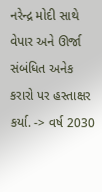નરેન્દ્ર મોદી સાથે વેપાર અને ઊર્જા સંબંધિત અનેક કરારો પર હસ્તાક્ષર કર્યા. -> વર્ષ 2030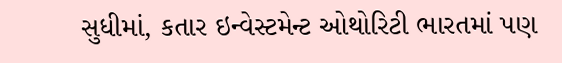સુધીમાં, કતાર ઇન્વેસ્ટમેન્ટ ઓથોરિટી ભારતમાં પણ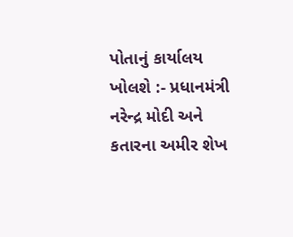પોતાનું કાર્યાલય ખોલશે :- પ્રધાનમંત્રી નરેન્દ્ર મોદી અને કતારના અમીર શેખ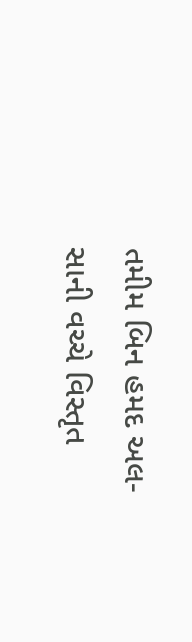તમીમ બિન હમદ અલ-સાની વચ્ચે વિસ્તૃત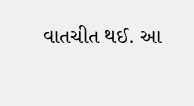વાતચીત થઈ. આ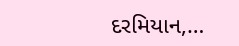દરમિયાન,…